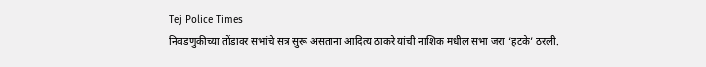Tej Police Times
निवडणुकीच्या तोंडावर सभांचे सत्र सुरू असताना आदित्य ठाकरे यांची नाशिक मधील सभा जरा ‘हटके’ ठरली.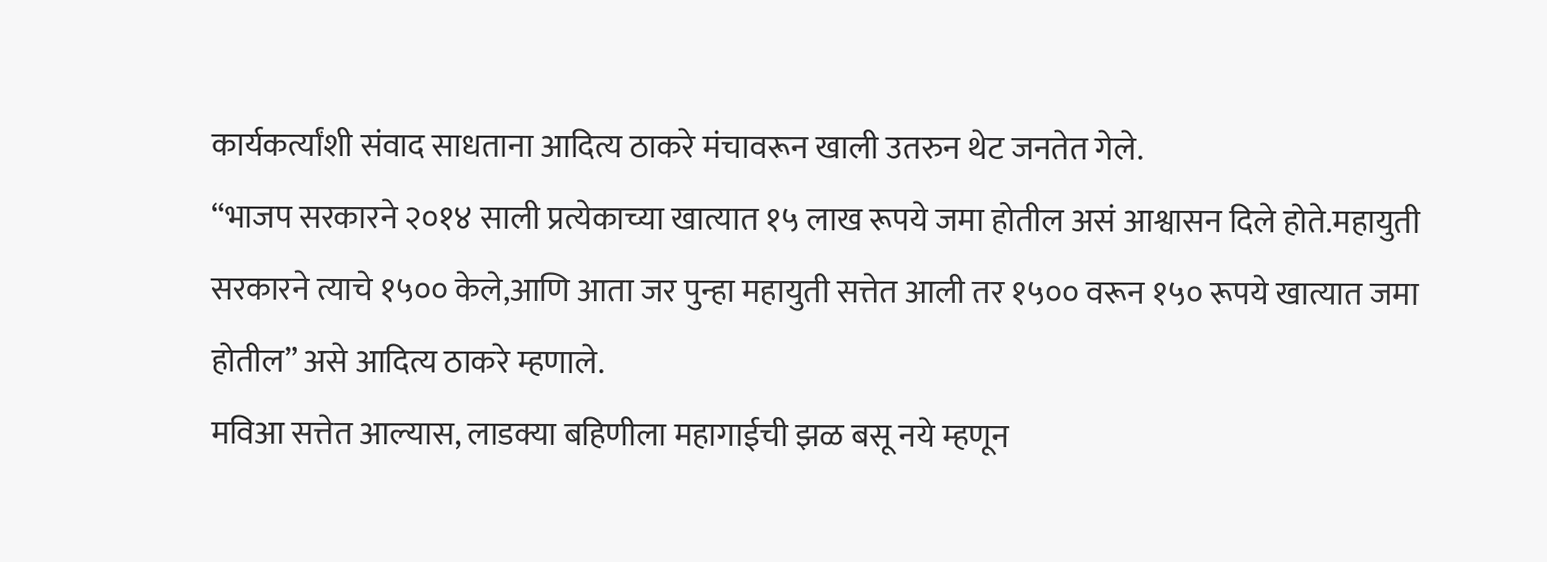कार्यकर्त्यांशी संवाद साधताना आदित्य ठाकरे मंचावरून खाली उतरुन थेट जनतेत गेले.
“भाजप सरकारने २०१४ साली प्रत्येकाच्या खात्यात १५ लाख रूपये जमा होतील असं आश्वासन दिले होते.महायुती सरकारने त्याचे १५०० केले,आणि आता जर पुन्हा महायुती सत्तेत आली तर १५०० वरून १५० रूपये खात्यात जमा होतील” असे आदित्य ठाकरे म्हणाले.
मविआ सत्तेत आल्यास, लाडक्या बहिणीला महागाईची झळ बसू नये म्हणून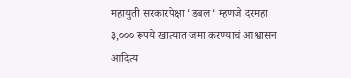महायुती सरकारपेक्षा ‘डबल‘ म्हणजे दरमहा ३,००० रूपये खात्यात जमा करण्याचं आश्वासन आदित्य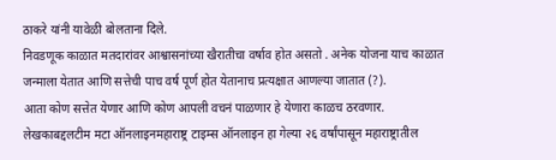ठाकरे यांनी यावेळी बोलताना दिले.
निवडणूक काळात मतदारांवर आश्वासनांच्या खैरातीचा वर्षाव होत असतो . अनेक योजना याच काळात जन्माला येतात आणि सत्तेची पाच वर्ष पूर्ण होत येतानाच प्रत्यक्षात आणल्या जातात (?).
आता कोण सत्तेत येणार आणि कोण आपली वचनं पाळणार हे येणारा काळच ठरवणार.
लेखकाबद्दलटीम मटा ऑनलाइनमहाराष्ट्र टाइम्स ऑनलाइन हा गेल्या २६ वर्षांपासून महाराष्ट्रातील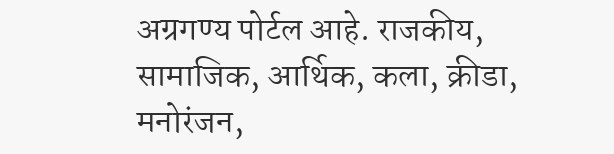अग्रगण्य पोर्टल आहे. राजकीय, सामाजिक, आर्थिक, कला, क्रीडा, मनोरंजन,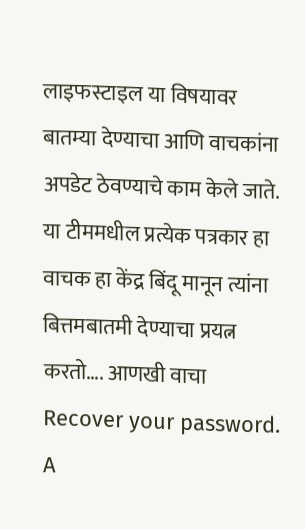लाइफस्टाइल या विषयावर बातम्या देण्याचा आणि वाचकांना अपडेट ठेवण्याचे काम केले जाते. या टीममधील प्रत्येक पत्रकार हा वाचक हा केंद्र बिंदू मानून त्यांना बित्तमबातमी देण्याचा प्रयत्न करतो…. आणखी वाचा
Recover your password.
A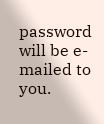password will be e-mailed to you.